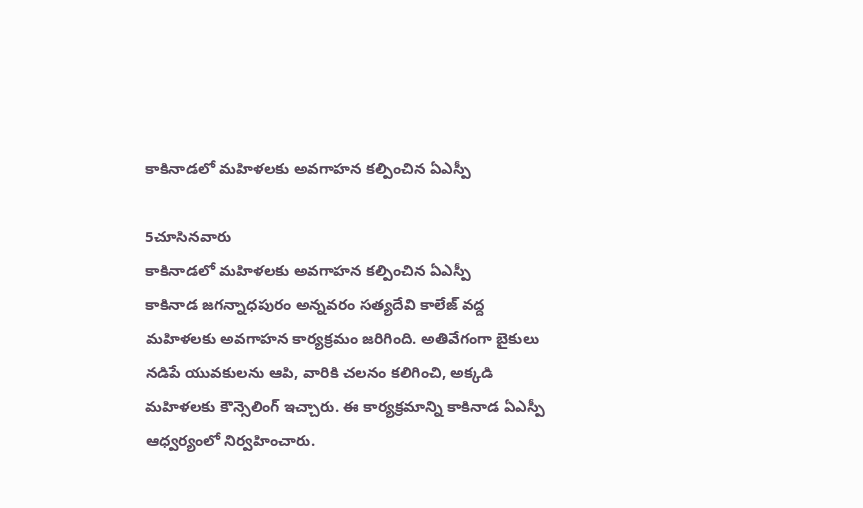కాకినాడలో మహిళలకు అవగాహన కల్పించిన ఏఎస్పీ

5చూసినవారు
కాకినాడలో మహిళలకు అవగాహన కల్పించిన ఏఎస్పీ
కాకినాడ జగన్నాధపురం అన్నవరం సత్యదేవి కాలేజ్ వద్ద మహిళలకు అవగాహన కార్యక్రమం జరిగింది. అతివేగంగా బైకులు నడిపే యువకులను ఆపి, వారికి చలనం కలిగించి, అక్కడి మహిళలకు కౌన్సెలింగ్ ఇచ్చారు. ఈ కార్యక్రమాన్ని కాకినాడ ఏఎస్పీ ఆధ్వర్యంలో నిర్వహించారు.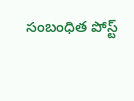సంబంధిత పోస్ట్